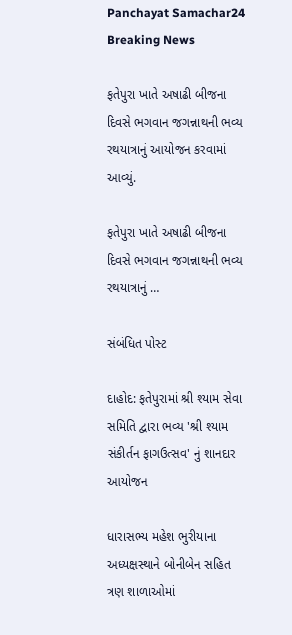Panchayat Samachar24
Breaking News

ફતેપુરા ખાતે અષાઢી બીજના દિવસે ભગવાન જગન્નાથની ભવ્ય રથયાત્રાનું આયોજન કરવામાં આવ્યું.

ફતેપુરા ખાતે અષાઢી બીજના દિવસે ભગવાન જગન્નાથની ભવ્ય રથયાત્રાનું …

સંબંધિત પોસ્ટ

દાહોદ: ફતેપુરામાં શ્રી શ્યામ સેવા સમિતિ દ્વારા ભવ્ય 'શ્રી શ્યામ સંકીર્તન ફાગઉત્સવ' નું શાનદાર આયોજન

ધારાસભ્ય મહેશ ભુરીયાના અધ્યક્ષસ્થાને બોનીબેન સહિત ત્રણ શાળાઓમાં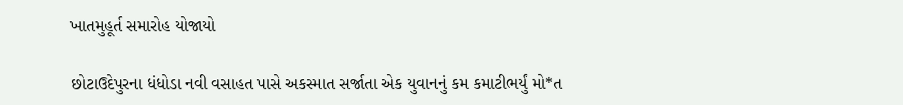ખાતમુહૂર્ત સમારોહ યોજાયો

છોટાઉદેપુરના ધંધોડા નવી વસાહત પાસે અકસ્માત સર્જાતા એક યુવાનનું કમ કમાટીભર્યું મો*ત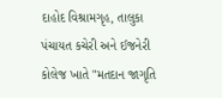દાહોદ વિશ્રામગૃહ, તાલુકા પંચાયત કચેરી અને ઈજનેરી કોલેજ ખાતે "મતદાન જાગૃતિ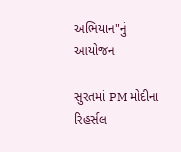અભિયાન"નું આયોજન

સુરતમાં PM મોદીના રિહર્સલ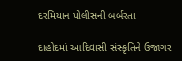દરમિયાન પોલીસની બર્બરતા

દાહોદમાં આદિવાસી સંસ્કૃતિને ઉજાગર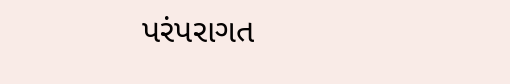પરંપરાગત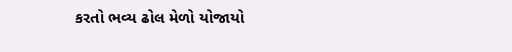કરતો ભવ્ય ઢોલ મેળો યોજાયો